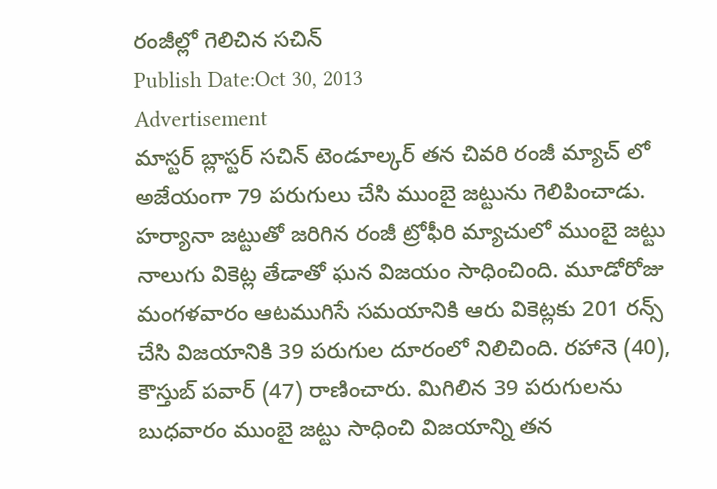రంజీల్లో గెలిచిన సచిన్
Publish Date:Oct 30, 2013
Advertisement
మాస్టర్ బ్లాస్టర్ సచిన్ టెండూల్కర్ తన చివరి రంజీ మ్యాచ్ లో అజేయంగా 79 పరుగులు చేసి ముంబై జట్టును గెలిపించాడు. హర్యానా జట్టుతో జరిగిన రంజీ ట్రోఫీరి మ్యాచులో ముంబై జట్టు నాలుగు వికెట్ల తేడాతో ఘన విజయం సాధించింది. మూడోరోజు మంగళవారం ఆటముగిసే సమయానికి ఆరు వికెట్లకు 201 రన్స్ చేసి విజయానికి 39 పరుగుల దూరంలో నిలిచింది. రహానె (40), కౌస్తుబ్ పవార్ (47) రాణించారు. మిగిలిన 39 పరుగులను బుధవారం ముంబై జట్టు సాధించి విజయాన్ని తన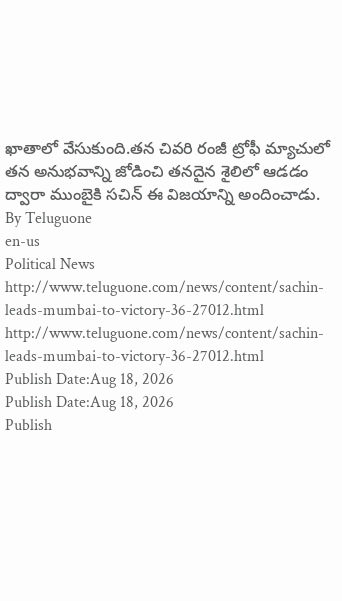ఖాతాలో వేసుకుంది.తన చివరి రంజీ ట్రోఫీ మ్యాచులో తన అనుభవాన్ని జోడించి తనదైన శైలిలో ఆడడం ద్వారా ముంబైకి సచిన్ ఈ విజయాన్ని అందించాడు.
By Teluguone
en-us
Political News
http://www.teluguone.com/news/content/sachin-leads-mumbai-to-victory-36-27012.html
http://www.teluguone.com/news/content/sachin-leads-mumbai-to-victory-36-27012.html
Publish Date:Aug 18, 2026
Publish Date:Aug 18, 2026
Publish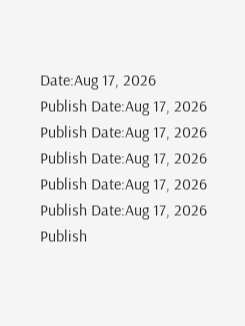Date:Aug 17, 2026
Publish Date:Aug 17, 2026
Publish Date:Aug 17, 2026
Publish Date:Aug 17, 2026
Publish Date:Aug 17, 2026
Publish Date:Aug 17, 2026
Publish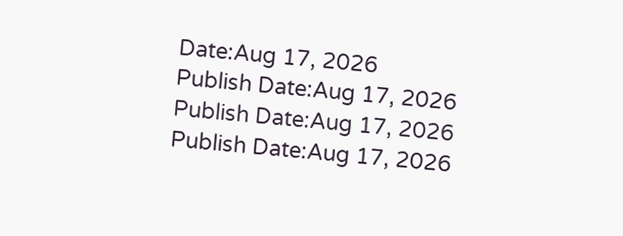Date:Aug 17, 2026
Publish Date:Aug 17, 2026
Publish Date:Aug 17, 2026
Publish Date:Aug 17, 2026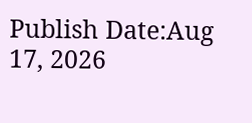Publish Date:Aug 17, 2026